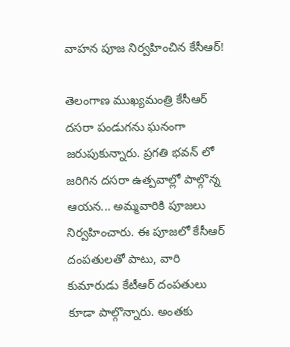వాహన పూజ నిర్వహించిన కేసీఆర్!

తెలంగాణ ముఖ్యమంత్రి కేసీఆర్ దసరా పండుగను ఘనంగా జరుపుకున్నారు. ప్రగతి భవన్ లో జరిగిన దసరా ఉత్పవాల్లో పాల్గొన్న ఆయన... అమ్మవారికి పూజలు నిర్వహించారు. ఈ పూజలో కేసీఆర్ దంపతులతో పాటు, వారి కుమారుడు కేటీఆర్ దంపతులు కూడా పాల్గొన్నారు. అంతకు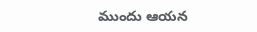ముందు ఆయన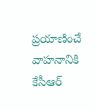ప్రయాణించే వాహనానికి కేసీఆర్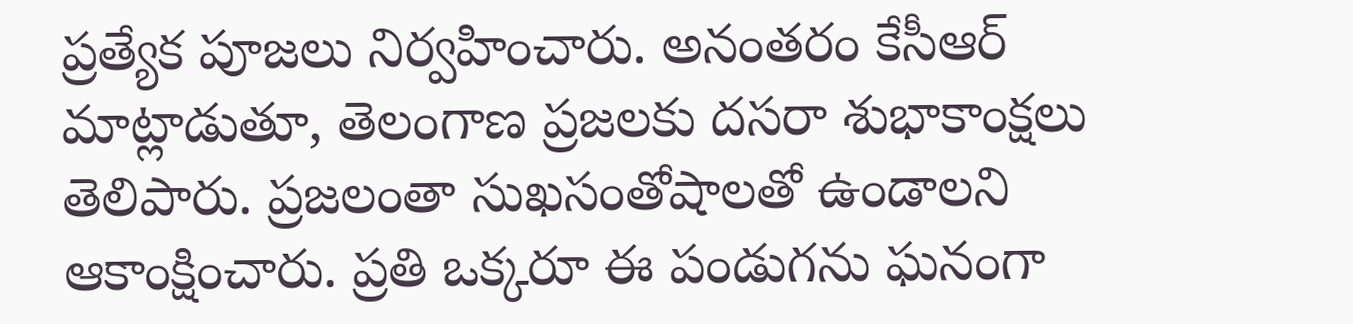ప్రత్యేక పూజలు నిర్వహించారు. అనంతరం కేసీఆర్ మాట్లాడుతూ, తెలంగాణ ప్రజలకు దసరా శుభాకాంక్షలు తెలిపారు. ప్రజలంతా సుఖసంతోషాలతో ఉండాలని ఆకాంక్షించారు. ప్రతి ఒక్కరూ ఈ పండుగను ఘనంగా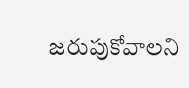జరుపుకోవాలని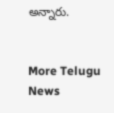అన్నారు.


More Telugu News